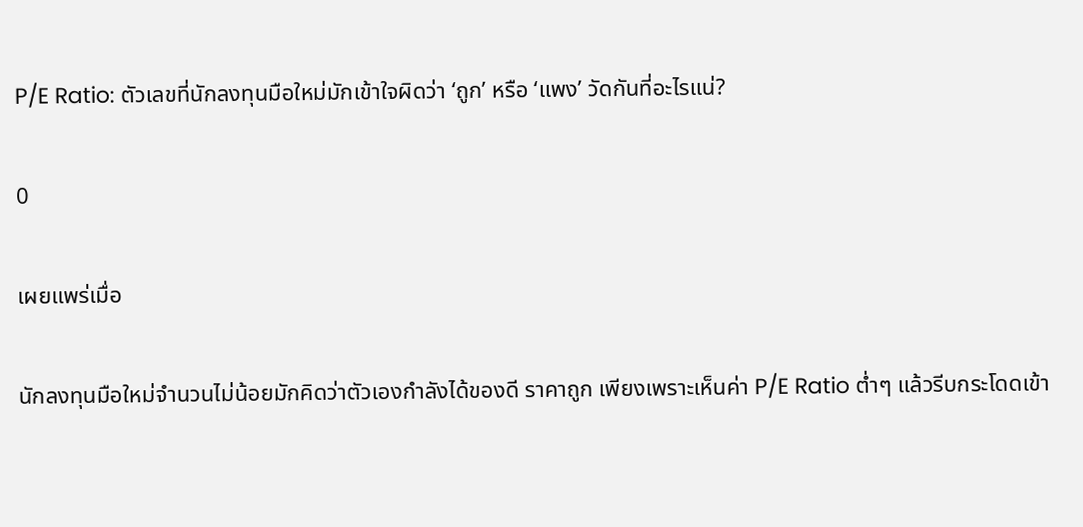P/E Ratio: ตัวเลขที่นักลงทุนมือใหม่มักเข้าใจผิดว่า ‘ถูก’ หรือ ‘แพง’ วัดกันที่อะไรแน่?

0

เผยแพร่เมื่อ

นักลงทุนมือใหม่จำนวนไม่น้อยมักคิดว่าตัวเองกำลังได้ของดี ราคาถูก เพียงเพราะเห็นค่า P/E Ratio ต่ำๆ แล้วรีบกระโดดเข้า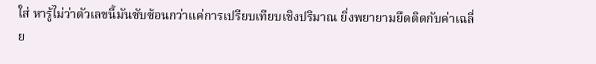ใส่ หารู้ไม่ว่าตัวเลขนี้มันซับซ้อนกว่าแค่การเปรียบเทียบเชิงปริมาณ ยิ่งพยายามยึดติดกับค่าเฉลี่ย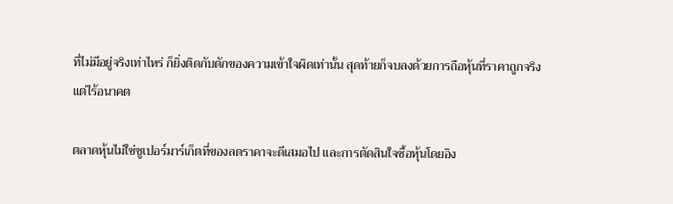ที่ไม่มีอยู่จริงเท่าไหร่ ก็ยิ่งติดกับดักของความเข้าใจผิดเท่านั้น สุดท้ายก็จบลงด้วยการถือหุ้นที่ราคาถูกจริงแต่ไร้อนาคต

ตลาดหุ้นไม่ใช่ซูเปอร์มาร์เก็ตที่ของลดราคาจะดีเสมอไป และการตัดสินใจซื้อหุ้นโดยอิง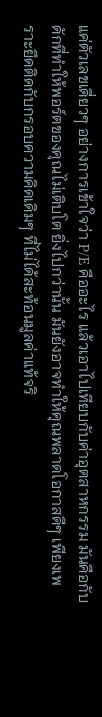แค่ตัวเลขเดี่ยวๆ อย่างการเข้าใจว่า P/E คืออะไร แล้วเอาไปเทียบกับค่าอุตสาหกรรม มันคือกับดักที่ทำให้พอร์ตของคุณไม่เติบโต ยิ่งไปกว่านั้น มันยังอาจทำให้คุณพลาดโอกาสดีๆ เพียงเพราะยึดติดกับกรอบความคิดเดิมๆ ที่ไม่ได้สะท้อนมูลค่าแท้จริ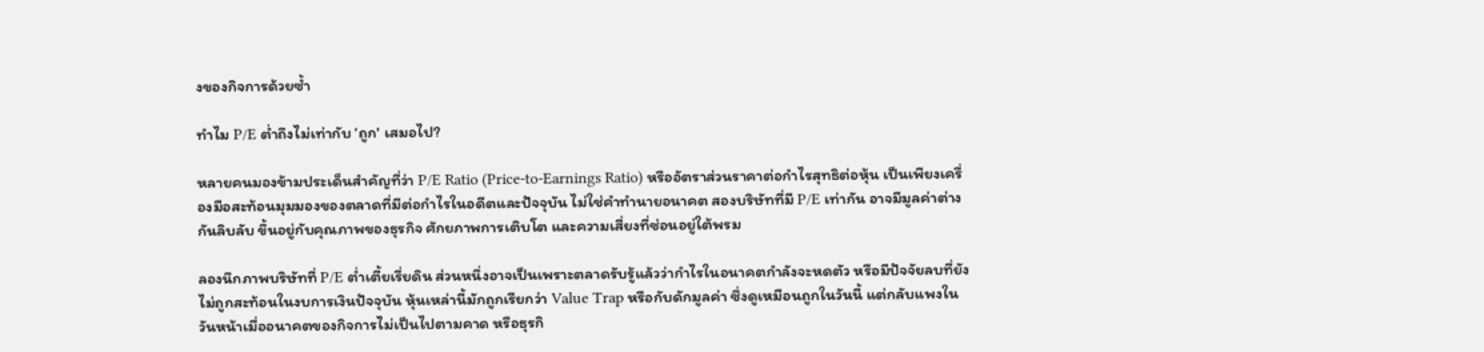งของกิจการด้วยซ้ำ

ทำไม P/E ต่ำถึงไม่เท่ากับ ‘ถูก' เสมอไป?

หลายคนมองข้ามประเด็นสำคัญที่ว่า P/E Ratio (Price-to-Earnings Ratio) หรืออัตราส่วนราคาต่อกำไรสุทธิต่อหุ้น เป็นเพียงเครื่องมือสะท้อนมุมมองของตลาดที่มีต่อกำไรในอดีตและปัจจุบัน ไม่ใช่คำทำนายอนาคต สองบริษัทที่มี P/E เท่ากัน อาจมีมูลค่าต่างกันลิบลับ ขึ้นอยู่กับคุณภาพของธุรกิจ ศักยภาพการเติบโต และความเสี่ยงที่ซ่อนอยู่ใต้พรม

ลองนึกภาพบริษัทที่ P/E ต่ำเตี้ยเรี่ยดิน ส่วนหนึ่งอาจเป็นเพราะตลาดรับรู้แล้วว่ากำไรในอนาคตกำลังจะหดตัว หรือมีปัจจัยลบที่ยังไม่ถูกสะท้อนในงบการเงินปัจจุบัน หุ้นเหล่านี้มักถูกเรียกว่า Value Trap หรือกับดักมูลค่า ซึ่งดูเหมือนถูกในวันนี้ แต่กลับแพงในวันหน้าเมื่ออนาคตของกิจการไม่เป็นไปตามคาด หรือธุรกิ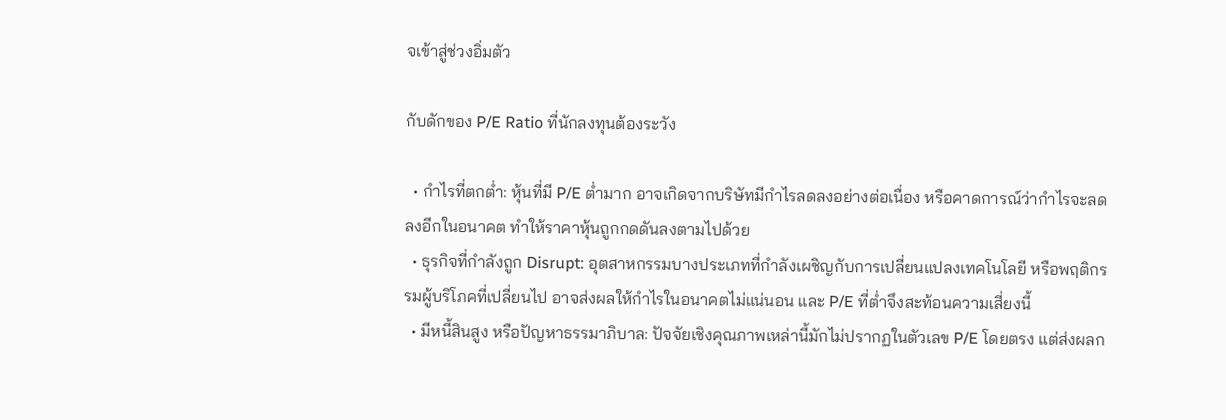จเข้าสู่ช่วงอิ่มตัว

กับดักของ P/E Ratio ที่นักลงทุนต้องระวัง

  • กำไรที่ตกต่ำ: หุ้นที่มี P/E ต่ำมาก อาจเกิดจากบริษัทมีกำไรลดลงอย่างต่อเนื่อง หรือคาดการณ์ว่ากำไรจะลดลงอีกในอนาคต ทำให้ราคาหุ้นถูกกดดันลงตามไปด้วย
  • ธุรกิจที่กำลังถูก Disrupt: อุตสาหกรรมบางประเภทที่กำลังเผชิญกับการเปลี่ยนแปลงเทคโนโลยี หรือพฤติกรรมผู้บริโภคที่เปลี่ยนไป อาจส่งผลให้กำไรในอนาคตไม่แน่นอน และ P/E ที่ต่ำจึงสะท้อนความเสี่ยงนี้
  • มีหนี้สินสูง หรือปัญหาธรรมาภิบาล: ปัจจัยเชิงคุณภาพเหล่านี้มักไม่ปรากฏในตัวเลข P/E โดยตรง แต่ส่งผลก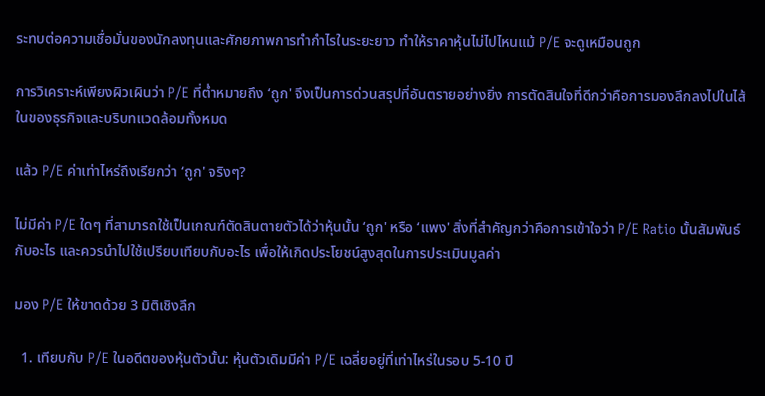ระทบต่อความเชื่อมั่นของนักลงทุนและศักยภาพการทำกำไรในระยะยาว ทำให้ราคาหุ้นไม่ไปไหนแม้ P/E จะดูเหมือนถูก

การวิเคราะห์เพียงผิวเผินว่า P/E ที่ต่ำหมายถึง ‘ถูก' จึงเป็นการด่วนสรุปที่อันตรายอย่างยิ่ง การตัดสินใจที่ดีกว่าคือการมองลึกลงไปในไส้ในของธุรกิจและบริบทแวดล้อมทั้งหมด

แล้ว P/E ค่าเท่าไหร่ถึงเรียกว่า ‘ถูก' จริงๆ?

ไม่มีค่า P/E ใดๆ ที่สามารถใช้เป็นเกณฑ์ตัดสินตายตัวได้ว่าหุ้นนั้น ‘ถูก' หรือ ‘แพง' สิ่งที่สำคัญกว่าคือการเข้าใจว่า P/E Ratio นั้นสัมพันธ์กับอะไร และควรนำไปใช้เปรียบเทียบกับอะไร เพื่อให้เกิดประโยชน์สูงสุดในการประเมินมูลค่า

มอง P/E ให้ขาดด้วย 3 มิติเชิงลึก

  1. เทียบกับ P/E ในอดีตของหุ้นตัวนั้น: หุ้นตัวเดิมมีค่า P/E เฉลี่ยอยู่ที่เท่าไหร่ในรอบ 5-10 ปี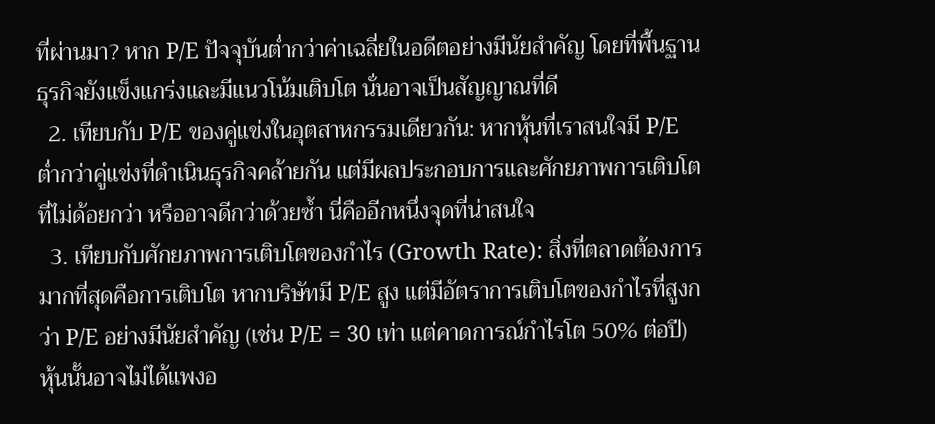ที่ผ่านมา? หาก P/E ปัจจุบันต่ำกว่าค่าเฉลี่ยในอดีตอย่างมีนัยสำคัญ โดยที่พื้นฐานธุรกิจยังแข็งแกร่งและมีแนวโน้มเติบโต นั่นอาจเป็นสัญญาณที่ดี
  2. เทียบกับ P/E ของคู่แข่งในอุตสาหกรรมเดียวกัน: หากหุ้นที่เราสนใจมี P/E ต่ำกว่าคู่แข่งที่ดำเนินธุรกิจคล้ายกัน แต่มีผลประกอบการและศักยภาพการเติบโตที่ไม่ด้อยกว่า หรืออาจดีกว่าด้วยซ้ำ นี่คืออีกหนึ่งจุดที่น่าสนใจ
  3. เทียบกับศักยภาพการเติบโตของกำไร (Growth Rate): สิ่งที่ตลาดต้องการมากที่สุดคือการเติบโต หากบริษัทมี P/E สูง แต่มีอัตราการเติบโตของกำไรที่สูงกว่า P/E อย่างมีนัยสำคัญ (เช่น P/E = 30 เท่า แต่คาดการณ์กำไรโต 50% ต่อปี) หุ้นนั้นอาจไม่ได้แพงอ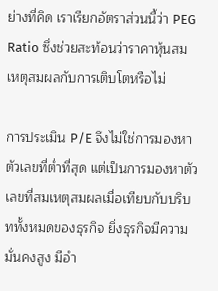ย่างที่คิด เราเรียกอัตราส่วนนี้ว่า PEG Ratio ซึ่งช่วยสะท้อนว่าราคาหุ้นสมเหตุสมผลกับการเติบโตหรือไม่

การประเมิน P/E จึงไม่ใช่การมองหาตัวเลขที่ต่ำที่สุด แต่เป็นการมองหาตัวเลขที่สมเหตุสมผลเมื่อเทียบกับบริบททั้งหมดของธุรกิจ ยิ่งธุรกิจมีความมั่นคงสูง มีอำ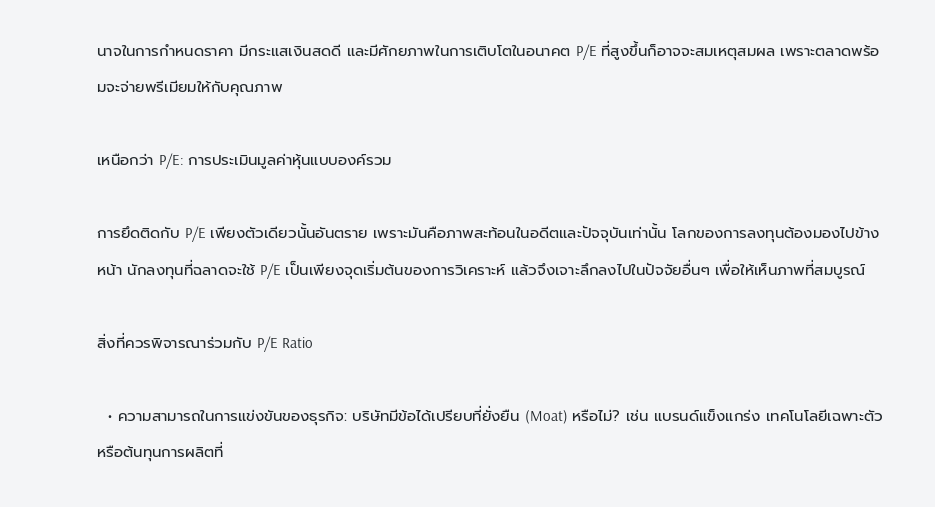นาจในการกำหนดราคา มีกระแสเงินสดดี และมีศักยภาพในการเติบโตในอนาคต P/E ที่สูงขึ้นก็อาจจะสมเหตุสมผล เพราะตลาดพร้อมจะจ่ายพรีเมียมให้กับคุณภาพ

เหนือกว่า P/E: การประเมินมูลค่าหุ้นแบบองค์รวม

การยึดติดกับ P/E เพียงตัวเดียวนั้นอันตราย เพราะมันคือภาพสะท้อนในอดีตและปัจจุบันเท่านั้น โลกของการลงทุนต้องมองไปข้างหน้า นักลงทุนที่ฉลาดจะใช้ P/E เป็นเพียงจุดเริ่มต้นของการวิเคราะห์ แล้วจึงเจาะลึกลงไปในปัจจัยอื่นๆ เพื่อให้เห็นภาพที่สมบูรณ์

สิ่งที่ควรพิจารณาร่วมกับ P/E Ratio

  • ความสามารถในการแข่งขันของธุรกิจ: บริษัทมีข้อได้เปรียบที่ยั่งยืน (Moat) หรือไม่? เช่น แบรนด์แข็งแกร่ง เทคโนโลยีเฉพาะตัว หรือต้นทุนการผลิตที่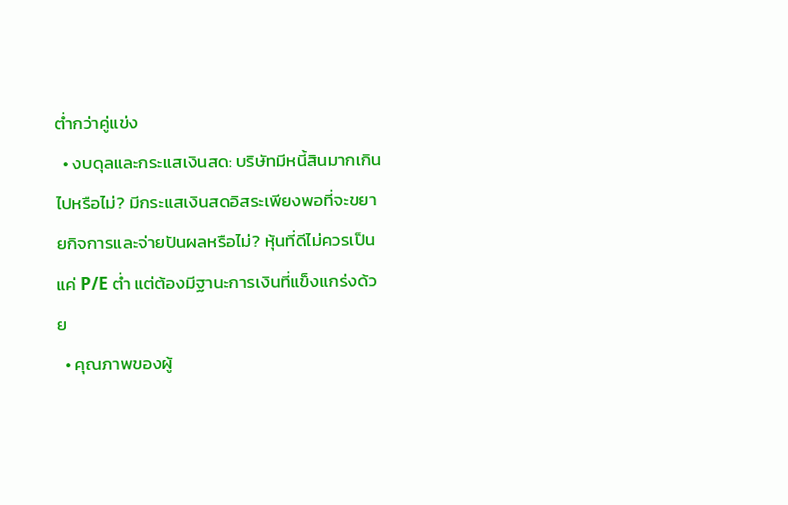ต่ำกว่าคู่แข่ง
  • งบดุลและกระแสเงินสด: บริษัทมีหนี้สินมากเกินไปหรือไม่? มีกระแสเงินสดอิสระเพียงพอที่จะขยายกิจการและจ่ายปันผลหรือไม่? หุ้นที่ดีไม่ควรเป็นแค่ P/E ต่ำ แต่ต้องมีฐานะการเงินที่แข็งแกร่งด้วย
  • คุณภาพของผู้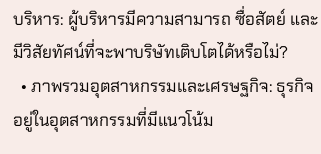บริหาร: ผู้บริหารมีความสามารถ ซื่อสัตย์ และมีวิสัยทัศน์ที่จะพาบริษัทเติบโตได้หรือไม่?
  • ภาพรวมอุตสาหกรรมและเศรษฐกิจ: ธุรกิจอยู่ในอุตสาหกรรมที่มีแนวโน้ม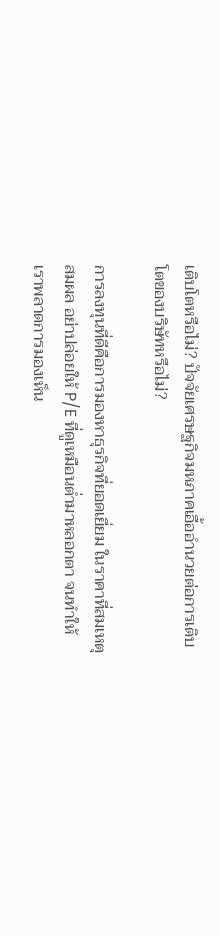เติบโตหรือไม่? ปัจจัยเศรษฐกิจมหภาคเอื้ออำนวยต่อการเติบโตของบริษัทหรือไม่?

การลงทุนที่ดีคือการมองหาธุรกิจที่ยอดเยี่ยม ในราคาที่สมเหตุสมผล อย่าปล่อยให้ P/E ที่ดูเหมือนต่ำมาหลอกตา จนทำให้เราพลาดการมองเห็น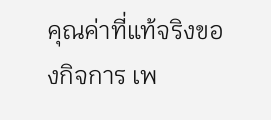คุณค่าที่แท้จริงของกิจการ เพ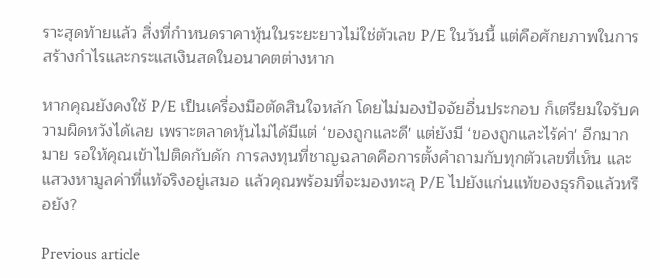ราะสุดท้ายแล้ว สิ่งที่กำหนดราคาหุ้นในระยะยาวไม่ใช่ตัวเลข P/E ในวันนี้ แต่คือศักยภาพในการสร้างกำไรและกระแสเงินสดในอนาคตต่างหาก

หากคุณยังคงใช้ P/E เป็นเครื่องมือตัดสินใจหลัก โดยไม่มองปัจจัยอื่นประกอบ ก็เตรียมใจรับความผิดหวังได้เลย เพราะตลาดหุ้นไม่ได้มีแต่ ‘ของถูกและดี' แต่ยังมี ‘ของถูกและไร้ค่า' อีกมากมาย รอให้คุณเข้าไปติดกับดัก การลงทุนที่ชาญฉลาดคือการตั้งคำถามกับทุกตัวเลขที่เห็น และแสวงหามูลค่าที่แท้จริงอยู่เสมอ แล้วคุณพร้อมที่จะมองทะลุ P/E ไปยังแก่นแท้ของธุรกิจแล้วหรือยัง?

Previous article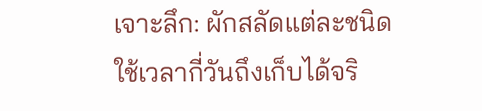เจาะลึก: ผักสลัดแต่ละชนิดใช้เวลากี่วันถึงเก็บได้จริ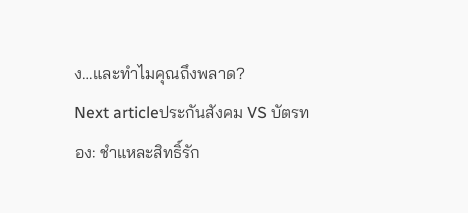ง…และทำไมคุณถึงพลาด?
Next articleประกันสังคม VS บัตรทอง: ชำแหละสิทธิ์รัก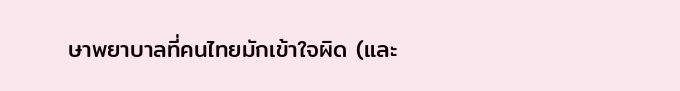ษาพยาบาลที่คนไทยมักเข้าใจผิด (และ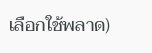เลือกใช้พลาด)